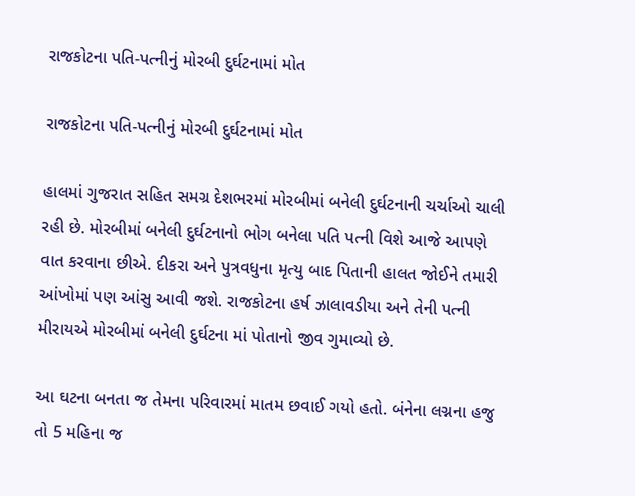રાજકોટના પતિ-પત્નીનું મોરબી દુર્ઘટનામાં મોત

રાજકોટના પતિ-પત્નીનું મોરબી દુર્ઘટનામાં મોત

હાલમાં ગુજરાત સહિત સમગ્ર દેશભરમાં મોરબીમાં બનેલી દુર્ઘટનાની ચર્ચાઓ ચાલી રહી છે. મોરબીમાં બનેલી દુર્ઘટનાનો ભોગ બનેલા પતિ પત્ની વિશે આજે આપણે વાત કરવાના છીએ. દીકરા અને પુત્રવધુના મૃત્યુ બાદ પિતાની હાલત જોઈને તમારી આંખોમાં પણ આંસુ આવી જશે. રાજકોટના હર્ષ ઝાલાવડીયા અને તેની પત્ની મીરાયએ મોરબીમાં બનેલી દુર્ઘટના માં પોતાનો જીવ ગુમાવ્યો છે.

આ ઘટના બનતા જ તેમના પરિવારમાં માતમ છવાઈ ગયો હતો. બંનેના લગ્નના હજુ તો 5 મહિના જ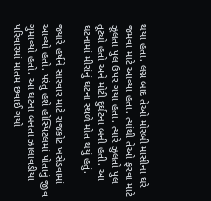થયા હતા. લગ્ન બાદ તેઓ મોરબી માસીના ઘરે જમવા માટે આવ્યા હતા. ત્યાંથી તેઓ ફરવા માટે ઝૂલતા પુલ ઉપર ગયા હતા. ત્યારે ઝુલતો પુલ તૂટ્યો હતો અને મોટી દુર્ઘટના બની હતી. આ ઘટનામાં મીરાંનું ઘટના સ્થળે મોત થયું હતું.

જ્યારે હર્ષને સારવાર માટે રાજકોટ ખસેડવામાં આવ્યો હતો. પરંતુ હશે હોસ્પિટલમાં પોતાનું જીવ ગુમાવ્યો હતો. આ ઘટના બનતા ઝાલાવડીયા પરિવારમાં માતમ છવાઈ ગયો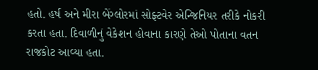હતો. હર્ષ અને મીરા બેંગ્લોરમાં સોફ્ટવેર એન્જિનિયર તરીકે નોકરી કરતા હતા. દિવાળીનું વેકેશન હોવાના કારણે તેઓ પોતાના વતન રાજકોટ આવ્યા હતા.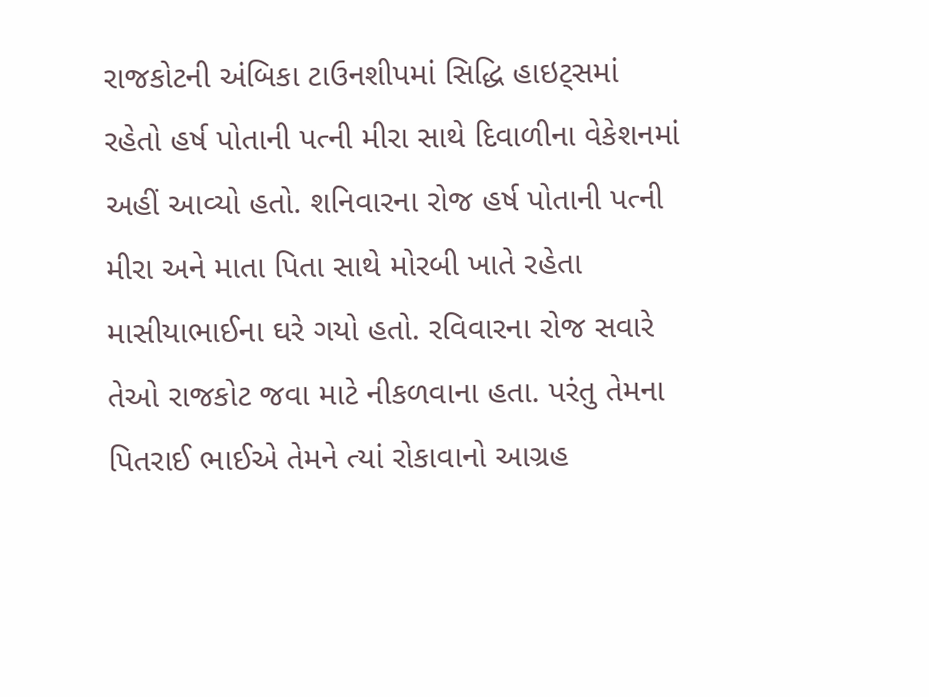રાજકોટની અંબિકા ટાઉનશીપમાં સિદ્ધિ હાઇટ્સમાં રહેતો હર્ષ પોતાની પત્ની મીરા સાથે દિવાળીના વેકેશનમાં અહીં આવ્યો હતો. શનિવારના રોજ હર્ષ પોતાની પત્ની મીરા અને માતા પિતા સાથે મોરબી ખાતે રહેતા માસીયાભાઈના ઘરે ગયો હતો. રવિવારના રોજ સવારે તેઓ રાજકોટ જવા માટે નીકળવાના હતા. પરંતુ તેમના પિતરાઈ ભાઈએ તેમને ત્યાં રોકાવાનો આગ્રહ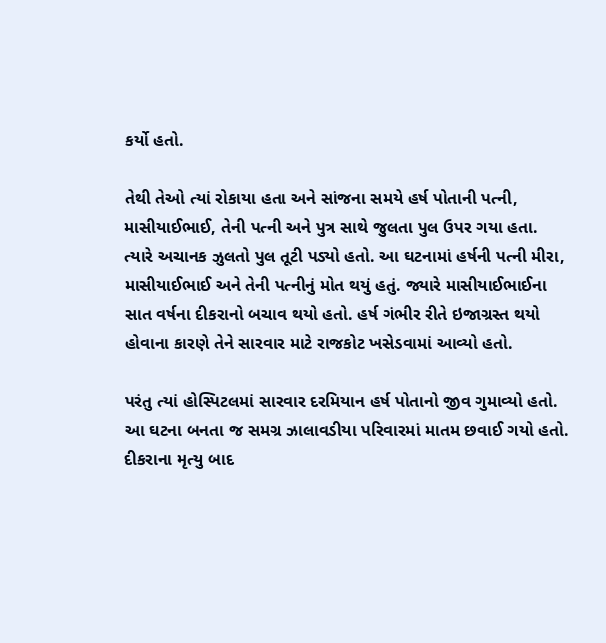કર્યો હતો.

તેથી તેઓ ત્યાં રોકાયા હતા અને સાંજના સમયે હર્ષ પોતાની પત્ની, માસીયાઈભાઈ, તેની પત્ની અને પુત્ર સાથે જુલતા પુલ ઉપર ગયા હતા. ત્યારે અચાનક ઝુલતો પુલ તૂટી પડ્યો હતો. આ ઘટનામાં હર્ષની પત્ની મીરા, માસીયાઈભાઈ અને તેની પત્નીનું મોત થયું હતું. જ્યારે માસીયાઈભાઈના સાત વર્ષના દીકરાનો બચાવ થયો હતો. હર્ષ ગંભીર રીતે ઇજાગ્રસ્ત થયો હોવાના કારણે તેને સારવાર માટે રાજકોટ ખસેડવામાં આવ્યો હતો.

પરંતુ ત્યાં હોસ્પિટલમાં સારવાર દરમિયાન હર્ષ પોતાનો જીવ ગુમાવ્યો હતો. આ ઘટના બનતા જ સમગ્ર ઝાલાવડીયા પરિવારમાં માતમ છવાઈ ગયો હતો. દીકરાના મૃત્યુ બાદ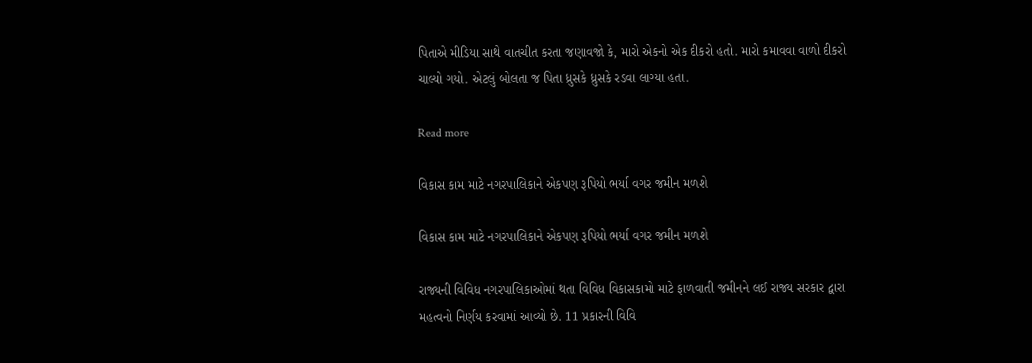પિતાએ મીડિયા સાથે વાતચીત કરતા જણાવજો કે, મારો એકનો એક દીકરો હતો. મારો કમાવવા વાળો દીકરો ચાલ્યો ગયો. એટલું બોલતા જ પિતા ધ્રુસકે ધ્રુસકે રડવા લાગ્યા હતા.

Read more

વિકાસ કામ માટે નગરપાલિકાને એકપણ રૂપિયો ભર્યા વગર જમીન મળશે

વિકાસ કામ માટે નગરપાલિકાને એકપણ રૂપિયો ભર્યા વગર જમીન મળશે

રાજ્યની વિવિધ નગરપાલિકાઓમાં થતા વિવિધ વિકાસકામો માટે ફાળવાતી જમીનને લઈ રાજ્ય સરકાર દ્વારા મહત્વનો નિર્ણય કરવામાં આવ્યો છે. 11 પ્રકારની વિવિ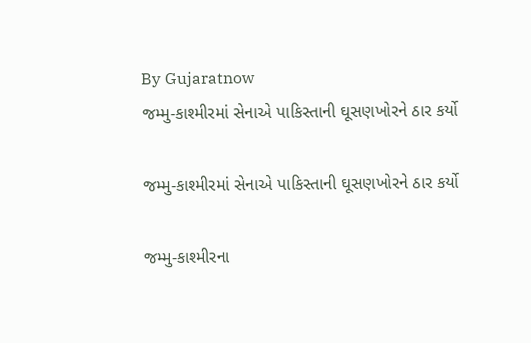By Gujaratnow
જમ્મુ-કાશ્મીરમાં સેનાએ પાકિસ્તાની ઘૂસણખોરને ઠાર કર્યો

જમ્મુ-કાશ્મીરમાં સેનાએ પાકિસ્તાની ઘૂસણખોરને ઠાર કર્યો

જમ્મુ-કાશ્મીરના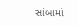સાંબામાં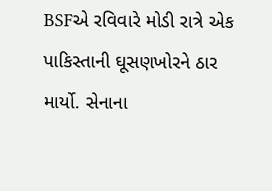BSFએ રવિવારે મોડી રાત્રે એક પાકિસ્તાની ઘૂસણખોરને ઠાર માર્યો. સેનાના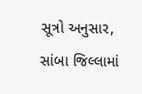સૂત્રો અનુસાર, સાંબા જિલ્લામાં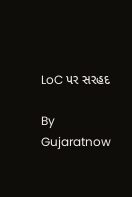LoC પર સરહદ

By Gujaratnow